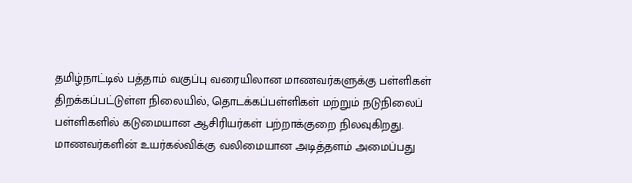தமிழ்நாட்டில் பத்தாம் வகுப்பு வரையிலான மாணவர்களுக்கு பள்ளிகள் திறக்கப்பட்டுள்ள நிலையில், தொடக்கப்பள்ளிகள் மற்றும் நடுநிலைப் பள்ளிகளில் கடுமையான ஆசிரியர்கள் பற்றாக்குறை நிலவுகிறது. மாணவர்களின் உயர்கல்விக்கு வலிமையான அடித்தளம் அமைப்பது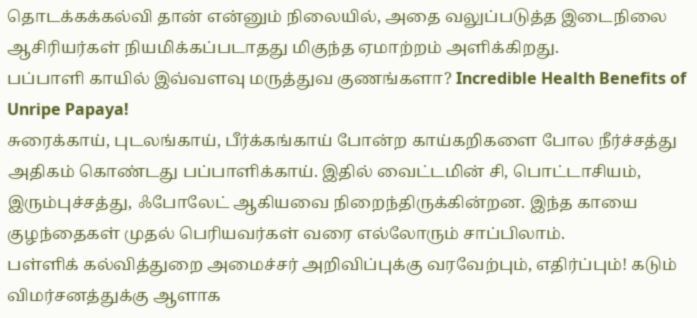தொடக்கக்கல்வி தான் என்னும் நிலையில், அதை வலுப்படுத்த இடைநிலை ஆசிரியர்கள் நியமிக்கப்படாதது மிகுந்த ஏமாற்றம் அளிக்கிறது.
பப்பாளி காயில் இவ்வளவு மருத்துவ குணங்களா? Incredible Health Benefits of Unripe Papaya!
சுரைக்காய், புடலங்காய், பீர்க்கங்காய் போன்ற காய்கறிகளை போல நீர்ச்சத்து அதிகம் கொண்டது பப்பாளிக்காய். இதில் வைட்டமின் சி, பொட்டாசியம், இரும்புச்சத்து, ஃபோலேட் ஆகியவை நிறைந்திருக்கின்றன. இந்த காயை குழந்தைகள் முதல் பெரியவர்கள் வரை எல்லோரும் சாப்பிலாம்.
பள்ளிக் கல்வித்துறை அமைச்சர் அறிவிப்புக்கு வரவேற்பும், எதிர்ப்பும்! கடும் விமர்சனத்துக்கு ஆளாக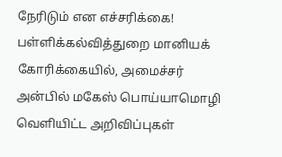நேரிடும் என எச்சரிக்கை!
பள்ளிக்கல்வித்துறை மானியக் கோரிக்கையில், அமைச்சர் அன்பில் மகேஸ் பொய்யாமொழி வெளியிட்ட அறிவிப்புகள்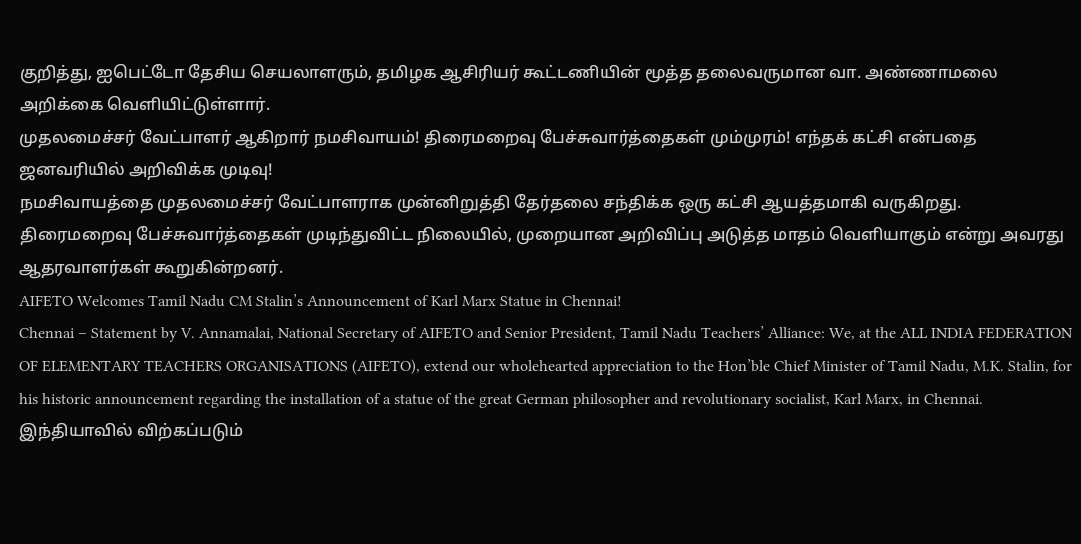குறித்து, ஐபெட்டோ தேசிய செயலாளரும், தமிழக ஆசிரியர் கூட்டணியின் மூத்த தலைவருமான வா. அண்ணாமலை அறிக்கை வெளியிட்டுள்ளார்.
முதலமைச்சர் வேட்பாளர் ஆகிறார் நமசிவாயம்! திரைமறைவு பேச்சுவார்த்தைகள் மும்முரம்! எந்தக் கட்சி என்பதை ஜனவரியில் அறிவிக்க முடிவு!
நமசிவாயத்தை முதலமைச்சர் வேட்பாளராக முன்னிறுத்தி தேர்தலை சந்திக்க ஒரு கட்சி ஆயத்தமாகி வருகிறது. திரைமறைவு பேச்சுவார்த்தைகள் முடிந்துவிட்ட நிலையில், முறையான அறிவிப்பு அடுத்த மாதம் வெளியாகும் என்று அவரது ஆதரவாளர்கள் கூறுகின்றனர்.
AIFETO Welcomes Tamil Nadu CM Stalin’s Announcement of Karl Marx Statue in Chennai!
Chennai – Statement by V. Annamalai, National Secretary of AIFETO and Senior President, Tamil Nadu Teachers’ Alliance: We, at the ALL INDIA FEDERATION OF ELEMENTARY TEACHERS ORGANISATIONS (AIFETO), extend our wholehearted appreciation to the Hon’ble Chief Minister of Tamil Nadu, M.K. Stalin, for his historic announcement regarding the installation of a statue of the great German philosopher and revolutionary socialist, Karl Marx, in Chennai.
இந்தியாவில் விற்கப்படும்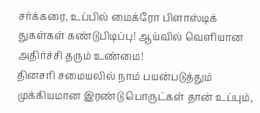சர்க்கரை, உப்பில் மைக்ரோ பிளாஸ்டிக் துகள்கள் கண்டுபிடிப்பு! ஆய்வில் வெளியான அதிர்ச்சி தரும் உண்மை!
தினசரி சமையலில் நாம் பயன்படுத்தும் முக்கியமான இரண்டு பொருட்கள் தான் உப்பும்,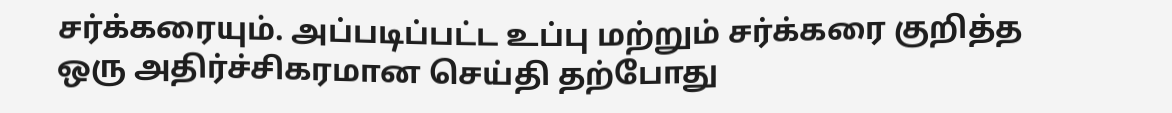சர்க்கரையும். அப்படிப்பட்ட உப்பு மற்றும் சர்க்கரை குறித்த ஒரு அதிர்ச்சிகரமான செய்தி தற்போது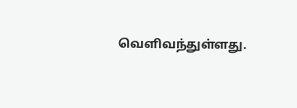வெளிவந்துள்ளது.